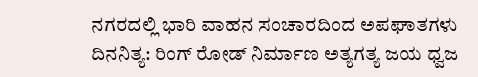ನಗರದಲ್ಲಿ ಭಾರಿ ವಾಹನ ಸಂಚಾರದಿಂದ ಅಪಘಾತಗಳು ದಿನನಿತ್ಯ: ರಿಂಗ್ ರೋಡ್ ನಿರ್ಮಾಣ ಅತ್ಯಗತ್ಯ ಜಯ ಧ್ವಜ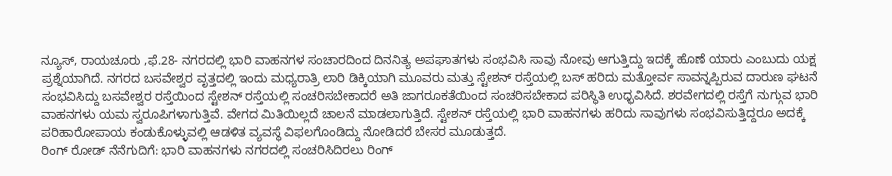ನ್ಯೂಸ್, ರಾಯಚೂರು ,ಫೆ.28- ನಗರದಲ್ಲಿ ಭಾರಿ ವಾಹನಗಳ ಸಂಚಾರದಿಂದ ದಿನನಿತ್ಯ ಅಪಘಾತಗಳು ಸಂಭವಿಸಿ ಸಾವು ನೋವು ಆಗುತ್ತಿದ್ದು ಇದಕ್ಕೆ ಹೊಣೆ ಯಾರು ಎಂಬುದು ಯಕ್ಷ ಪ್ರಶ್ನೆಯಾಗಿದೆ. ನಗರದ ಬಸವೇಶ್ವರ ವೃತ್ತದಲ್ಲಿ ಇಂದು ಮಧ್ಯರಾತ್ರಿ ಲಾರಿ ಡಿಕ್ಕಿಯಾಗಿ ಮೂವರು ಮತ್ತು ಸ್ಟೇಶನ್ ರಸ್ತೆಯಲ್ಲಿ ಬಸ್ ಹರಿದು ಮತ್ತೋರ್ವ ಸಾವನ್ನಪ್ಪಿರುವ ದಾರುಣ ಘಟನೆ ಸಂಭವಿಸಿದ್ದು ಬಸವೇಶ್ವರ ರಸ್ತೆಯಿಂದ ಸ್ಟೇಶನ್ ರಸ್ತೆಯಲ್ಲಿ ಸಂಚರಿಸಬೇಕಾದರೆ ಅತಿ ಜಾಗರೂಕತೆಯಿಂದ ಸಂಚರಿಸಬೇಕಾದ ಪರಿಸ್ಥಿತಿ ಉಧ್ಭವಿಸಿದೆ. ಶರವೇಗದಲ್ಲಿ ರಸ್ತೆಗೆ ನುಗ್ಗುವ ಭಾರಿ ವಾಹನಗಳು ಯಮ ಸ್ವರೂಪಿಗಳಾಗುತ್ತಿವೆ. ವೇಗದ ಮಿತಿಯಿಲ್ಲದೆ ಚಾಲನೆ ಮಾಡಲಾಗುತ್ತಿದೆ. ಸ್ಟೇಶನ್ ರಸ್ತೆಯಲ್ಲಿ ಭಾರಿ ವಾಹನಗಳು ಹರಿದು ಸಾವುಗಳು ಸಂಭವಿಸುತ್ತಿದ್ದರೂ ಅದಕ್ಕೆ ಪರಿಹಾರೋಪಾಯ ಕಂಡುಕೊಳ್ಳುವಲ್ಲಿ ಆಡಳಿತ ವ್ಯವಸ್ಥೆ ವಿಫಲಗೊಂಡಿದ್ದು ನೋಡಿದರೆ ಬೇಸರ ಮೂಡುತ್ತದೆ.
ರಿಂಗ್ ರೋಡ್ ನೆನೆಗುದಿಗೆ: ಭಾರಿ ವಾಹನಗಳು ನಗರದಲ್ಲಿ ಸಂಚರಿಸಿದಿರಲು ರಿಂಗ್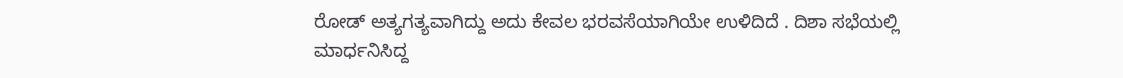ರೋಡ್ ಅತ್ಯಗತ್ಯವಾಗಿದ್ದು ಅದು ಕೇವಲ ಭರವಸೆಯಾಗಿಯೇ ಉಳಿದಿದೆ . ದಿಶಾ ಸಭೆಯಲ್ಲಿ ಮಾರ್ಧನಿಸಿದ್ದ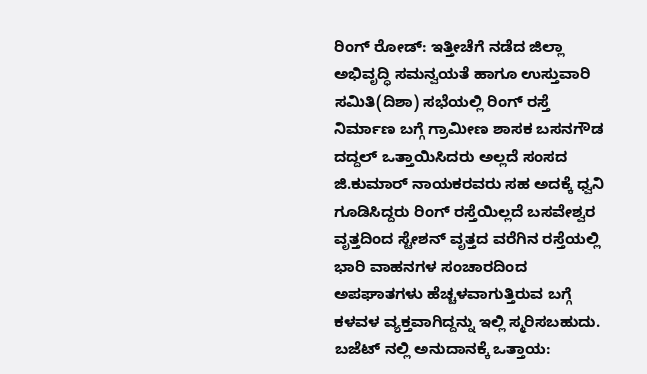ರಿಂಗ್ ರೋಡ್: ಇತ್ತೀಚೆಗೆ ನಡೆದ ಜಿಲ್ಲಾ ಅಭಿವೃದ್ಧಿ ಸಮನ್ವಯತೆ ಹಾಗೂ ಉಸ್ತುವಾರಿ ಸಮಿತಿ(ದಿಶಾ) ಸಭೆಯಲ್ಲಿ ರಿಂಗ್ ರಸ್ತೆ ನಿರ್ಮಾಣ ಬಗ್ಗೆ ಗ್ರಾಮೀಣ ಶಾಸಕ ಬಸನಗೌಡ ದದ್ದಲ್ ಒತ್ತಾಯಿಸಿದರು ಅಲ್ಲದೆ ಸಂಸದ ಜಿ.ಕುಮಾರ್ ನಾಯಕರವರು ಸಹ ಅದಕ್ಕೆ ಧ್ವನಿ ಗೂಡಿಸಿದ್ದರು ರಿಂಗ್ ರಸ್ತೆಯಿಲ್ಲದೆ ಬಸವೇಶ್ವರ ವೃತ್ತದಿಂದ ಸ್ಟೇಶನ್ ವೃತ್ತದ ವರೆಗಿನ ರಸ್ತೆಯಲ್ಲಿ ಭಾರಿ ವಾಹನಗಳ ಸಂಚಾರದಿಂದ ಅಪಘಾತಗಳು ಹೆಚ್ಚಳವಾಗುತ್ತಿರುವ ಬಗ್ಗೆ ಕಳವಳ ವ್ಯಕ್ತವಾಗಿದ್ದನ್ನು ಇಲ್ಲಿ ಸ್ಮರಿಸಬಹುದು. ಬಜೆಟ್ ನಲ್ಲಿ ಅನುದಾನಕ್ಕೆ ಒತ್ತಾಯ: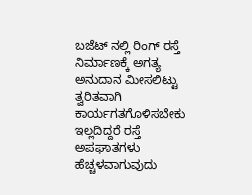ಬಜೆಟ್ ನಲ್ಲಿ ರಿಂಗ್ ರಸ್ತೆ ನಿರ್ಮಾಣಕ್ಕೆ ಅಗತ್ಯ ಅನುದಾನ ಮೀಸಲಿಟ್ಟು ತ್ವರಿತವಾಗಿ ಕಾರ್ಯಗತಗೊಳಿಸಬೇಕು ಇಲ್ಲದಿದ್ದರೆ ರಸ್ತೆ ಅಪಘಾತಗಳು ಹೆಚ್ಚಳವಾಗುವುದು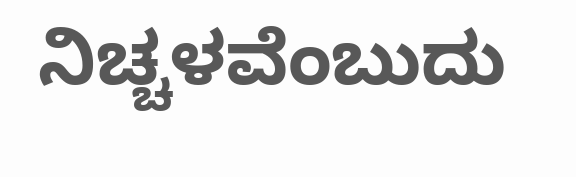ನಿಚ್ಚಳವೆಂಬುದು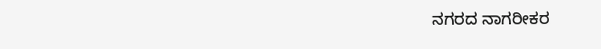ನಗರದ ನಾಗರೀಕರ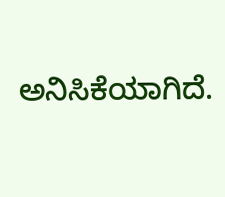ಅನಿಸಿಕೆಯಾಗಿದೆ.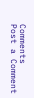Comments
Post a Comment